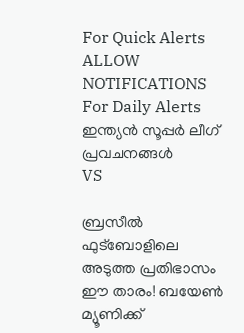For Quick Alerts
ALLOW NOTIFICATIONS
For Daily Alerts
ഇന്ത്യന്‍ സൂപ്പര്‍ ലീഗ്‌ പ്രവചനങ്ങൾ
VS

ബ്രസീല്‍ ഫുട്‌ബോളിലെ അടുത്ത പ്രതിഭാസം ഈ താരം! ബയേണ്‍ മ്യൂണിക്ക്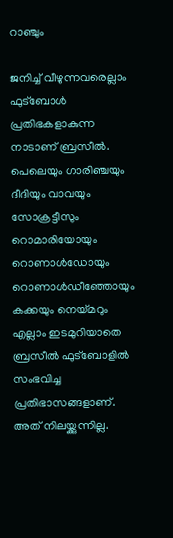റാഞ്ചും

ജനിച്ച് വീഴുന്നവരെല്ലാം ഫുട്‌ബോള്‍ പ്രതിഭകളാകുന്ന നാടാണ് ബ്രസീല്‍. പെലെയും ഗാരിഞ്ചയും ദീദിയും വാവയും സോക്രട്ടീസും റൊമാരിയോയും റൊണാള്‍ഡോയും റൊണാള്‍ഡീഞ്ഞോയും കക്കയും നെയ്മറും എല്ലാം ഇടമുറിയാതെ ബ്രസീല്‍ ഫുട്‌ബോളില്‍ സംഭവിച്ച പ്രതിഭാസങ്ങളാണ്. അത് നിലയ്ക്കുന്നില്ല.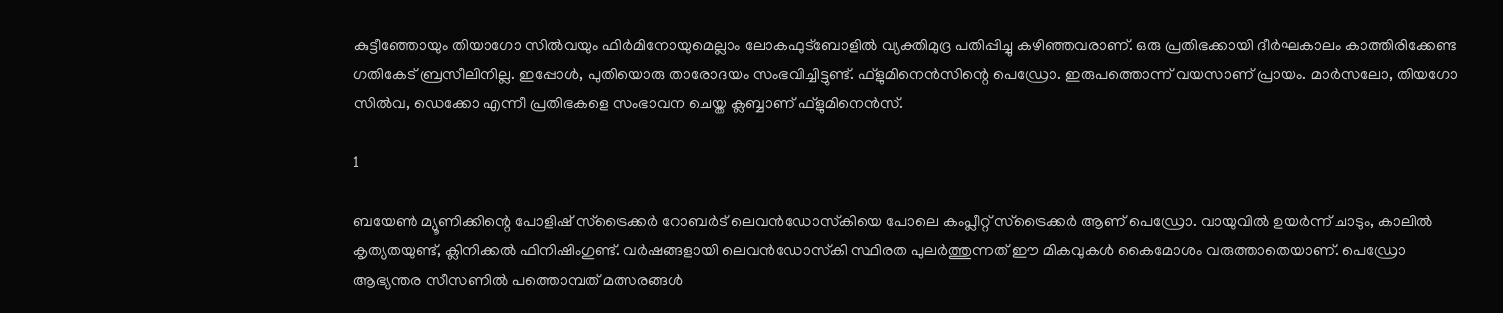കുട്ടീഞ്ഞോയും തിയാഗോ സില്‍വയും ഫിര്‍മിനോയുമെല്ലാം ലോകഫുട്‌ബോളില്‍ വ്യക്തിമുദ്ര പതിപ്പിച്ചു കഴിഞ്ഞവരാണ്. ഒരു പ്രതിഭക്കായി ദീര്‍ഘകാലം കാത്തിരിക്കേണ്ട ഗതികേട് ബ്രസീലിനില്ല. ഇപ്പോള്‍, പുതിയൊരു താരോദയം സംഭവിച്ചിട്ടുണ്ട്. ഫ്‌ളുമിനെന്‍സിന്റെ പെഡ്രോ. ഇരുപത്തൊന്ന് വയസാണ് പ്രായം. മാര്‍സലോ, തിയഗോ സില്‍വ, ഡെക്കോ എന്നീ പ്രതിഭകളെ സംഭാവന ചെയ്ത ക്ലബ്ബാണ് ഫ്‌ളുമിനെന്‍സ്.

1

ബയേണ്‍ മ്യൂണിക്കിന്റെ പോളിഷ് സ്‌ട്രൈക്കര്‍ റോബര്‍ട് ലെവന്‍ഡോസ്‌കിയെ പോലെ കംപ്ലീറ്റ് സ്‌ട്രൈക്കര്‍ ആണ് പെഡ്രോ. വായുവില്‍ ഉയര്‍ന്ന് ചാടും, കാലില്‍ കൃത്യതയുണ്ട്, ക്ലിനിക്കല്‍ ഫിനിഷിംഗുണ്ട്. വര്‍ഷങ്ങളായി ലെവന്‍ഡോസ്‌കി സ്ഥിരത പുലര്‍ത്തുന്നത് ഈ മികവുകള്‍ കൈമോശം വരുത്താതെയാണ്. പെഡ്രോ ആഭ്യന്തര സീസണില്‍ പത്തൊമ്പത് മത്സരങ്ങള്‍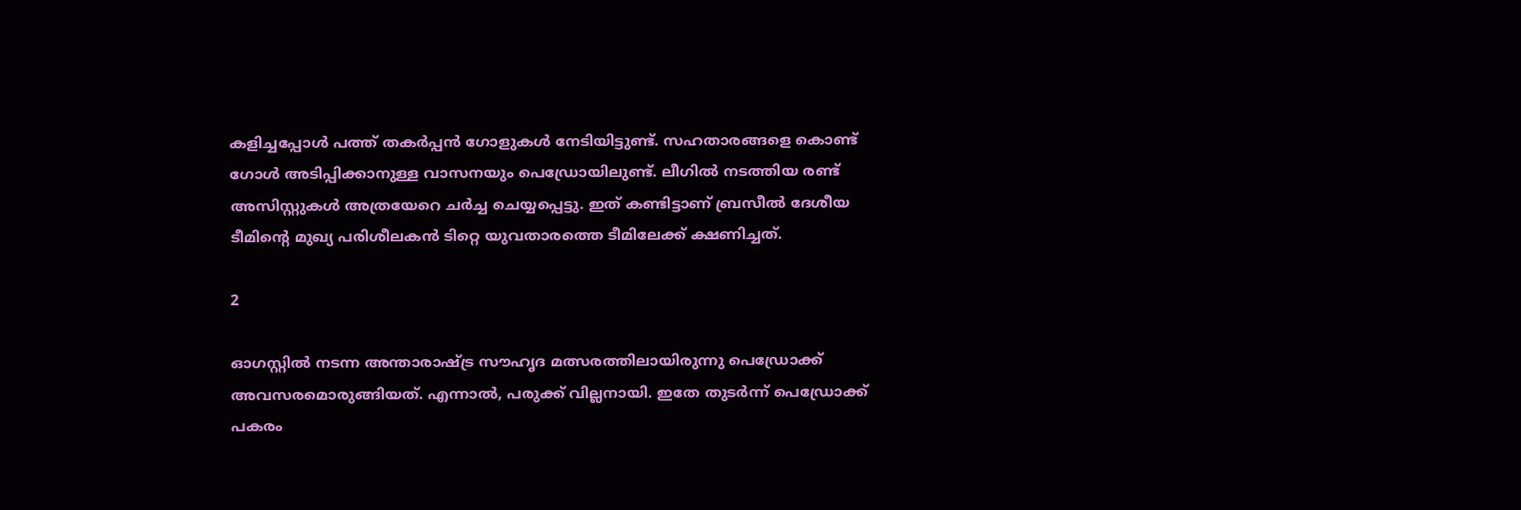കളിച്ചപ്പോള്‍ പത്ത് തകര്‍പ്പന്‍ ഗോളുകള്‍ നേടിയിട്ടുണ്ട്. സഹതാരങ്ങളെ കൊണ്ട് ഗോള്‍ അടിപ്പിക്കാനുള്ള വാസനയും പെഡ്രോയിലുണ്ട്. ലീഗില്‍ നടത്തിയ രണ്ട് അസിസ്റ്റുകള്‍ അത്രയേറെ ചര്‍ച്ച ചെയ്യപ്പെട്ടു. ഇത് കണ്ടിട്ടാണ് ബ്രസീല്‍ ദേശീയ ടീമിന്റെ മുഖ്യ പരിശീലകന്‍ ടിറ്റെ യുവതാരത്തെ ടീമിലേക്ക് ക്ഷണിച്ചത്.

2

ഓഗസ്റ്റില്‍ നടന്ന അന്താരാഷ്ട്ര സൗഹൃദ മത്സരത്തിലായിരുന്നു പെഡ്രോക്ക് അവസരമൊരുങ്ങിയത്. എന്നാല്‍, പരുക്ക് വില്ലനായി. ഇതേ തുടര്‍ന്ന് പെഡ്രോക്ക് പകരം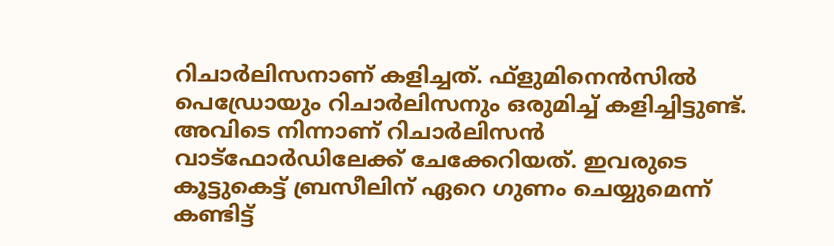റിചാര്‍ലിസനാണ് കളിച്ചത്. ഫ്‌ളുമിനെന്‍സില്‍ പെഡ്രോയും റിചാര്‍ലിസനും ഒരുമിച്ച് കളിച്ചിട്ടുണ്ട്. അവിടെ നിന്നാണ് റിചാര്‍ലിസന്‍ വാട്‌ഫോര്‍ഡിലേക്ക് ചേക്കേറിയത്. ഇവരുടെ കൂട്ടുകെട്ട് ബ്രസീലിന് ഏറെ ഗുണം ചെയ്യുമെന്ന് കണ്ടിട്ട്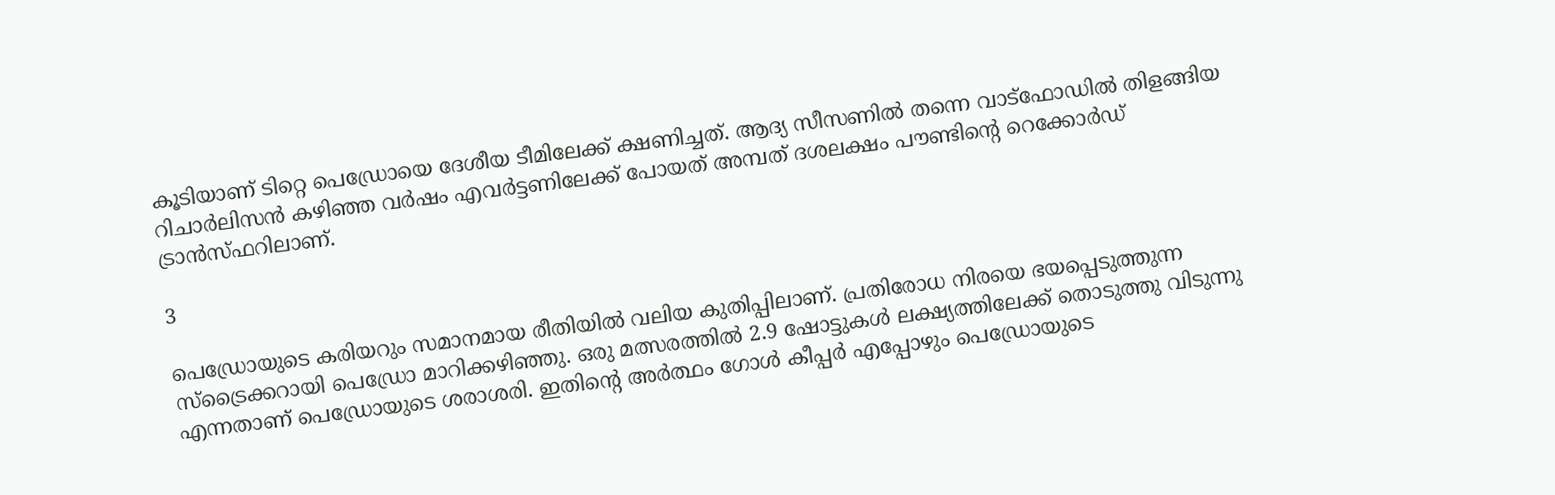കൂടിയാണ് ടിറ്റെ പെഡ്രോയെ ദേശീയ ടീമിലേക്ക് ക്ഷണിച്ചത്. ആദ്യ സീസണില്‍ തന്നെ വാട്‌ഫോഡില്‍ തിളങ്ങിയ റിചാര്‍ലിസന്‍ കഴിഞ്ഞ വര്‍ഷം എവര്‍ട്ടണിലേക്ക് പോയത് അമ്പത് ദശലക്ഷം പൗണ്ടിന്റെ റെക്കോര്‍ഡ് ട്രാന്‍സ്ഫറിലാണ്.

3

പെഡ്രോയുടെ കരിയറും സമാനമായ രീതിയില്‍ വലിയ കുതിപ്പിലാണ്. പ്രതിരോധ നിരയെ ഭയപ്പെടുത്തുന്ന സ്‌ട്രൈക്കറായി പെഡ്രോ മാറിക്കഴിഞ്ഞു. ഒരു മത്സരത്തില്‍ 2.9 ഷോട്ടുകള്‍ ലക്ഷ്യത്തിലേക്ക് തൊടുത്തു വിടുന്നു എന്നതാണ് പെഡ്രോയുടെ ശരാശരി. ഇതിന്റെ അര്‍ത്ഥം ഗോള്‍ കീപ്പര്‍ എപ്പോഴും പെഡ്രോയുടെ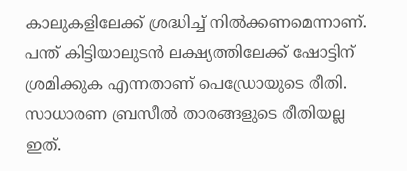കാലുകളിലേക്ക് ശ്രദ്ധിച്ച് നില്‍ക്കണമെന്നാണ്. പന്ത് കിട്ടിയാലുടന്‍ ലക്ഷ്യത്തിലേക്ക് ഷോട്ടിന് ശ്രമിക്കുക എന്നതാണ് പെഡ്രോയുടെ രീതി. സാധാരണ ബ്രസീല്‍ താരങ്ങളുടെ രീതിയല്ല ഇത്.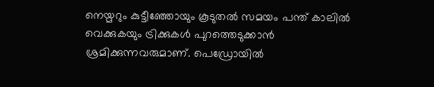നെയ്മറും കുട്ടീഞ്ഞോയും കൂടുതല്‍ സമയം പന്ത് കാലില്‍ വെക്കുകയും ട്രിക്കുകള്‍ പുറത്തെടുക്കാന്‍ ശ്രമിക്കുന്നവരുമാണ്. പെഡ്രോയില്‍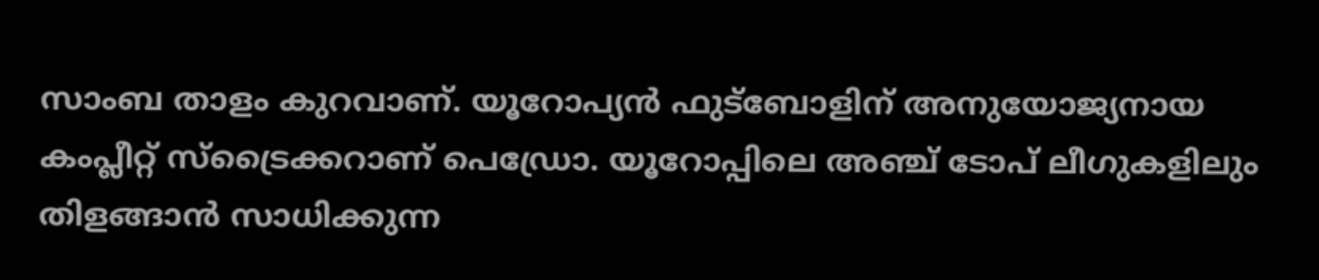സാംബ താളം കുറവാണ്. യൂറോപ്യന്‍ ഫുട്‌ബോളിന് അനുയോജ്യനായ കംപ്ലീറ്റ് സ്‌ട്രൈക്കറാണ് പെഡ്രോ. യൂറോപ്പിലെ അഞ്ച് ടോപ് ലീഗുകളിലും തിളങ്ങാന്‍ സാധിക്കുന്ന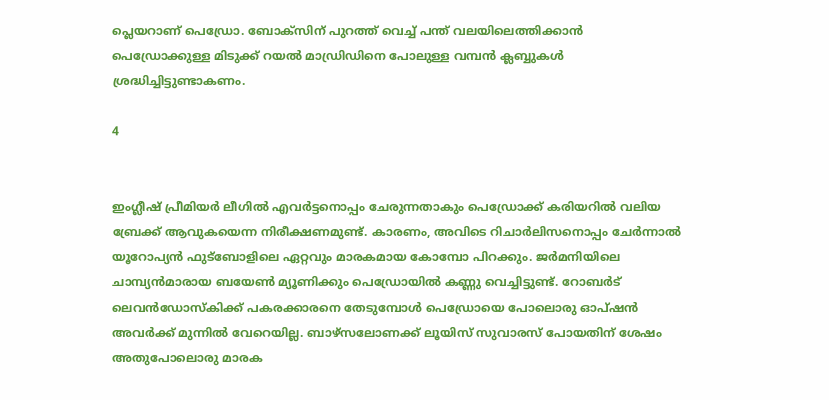പ്ലെയറാണ് പെഡ്രോ. ബോക്‌സിന് പുറത്ത് വെച്ച് പന്ത് വലയിലെത്തിക്കാന്‍ പെഡ്രോക്കുള്ള മിടുക്ക് റയല്‍ മാഡ്രിഡിനെ പോലുള്ള വമ്പന്‍ ക്ലബ്ബുകള്‍ ശ്രദ്ധിച്ചിട്ടുണ്ടാകണം.

4


ഇംഗ്ലീഷ് പ്രീമിയര്‍ ലീഗില്‍ എവര്‍ട്ടനൊപ്പം ചേരുന്നതാകും പെഡ്രോക്ക് കരിയറില്‍ വലിയ ബ്രേക്ക് ആവുകയെന്ന നിരീക്ഷണമുണ്ട്. കാരണം, അവിടെ റിചാര്‍ലിസനൊപ്പം ചേര്‍ന്നാല്‍ യൂറോപ്യന്‍ ഫുട്‌ബോളിലെ ഏറ്റവും മാരകമായ കോമ്പോ പിറക്കും. ജര്‍മനിയിലെ ചാമ്പ്യന്‍മാരായ ബയേണ്‍ മ്യൂണിക്കും പെഡ്രോയില്‍ കണ്ണു വെച്ചിട്ടുണ്ട്. റോബര്‍ട് ലെവന്‍ഡോസ്‌കിക്ക് പകരക്കാരനെ തേടുമ്പോള്‍ പെഡ്രോയെ പോലൊരു ഓപ്ഷന്‍ അവര്‍ക്ക് മുന്നില്‍ വേറെയില്ല. ബാഴ്‌സലോണക്ക് ലൂയിസ് സുവാരസ് പോയതിന് ശേഷം അതുപോലൊരു മാരക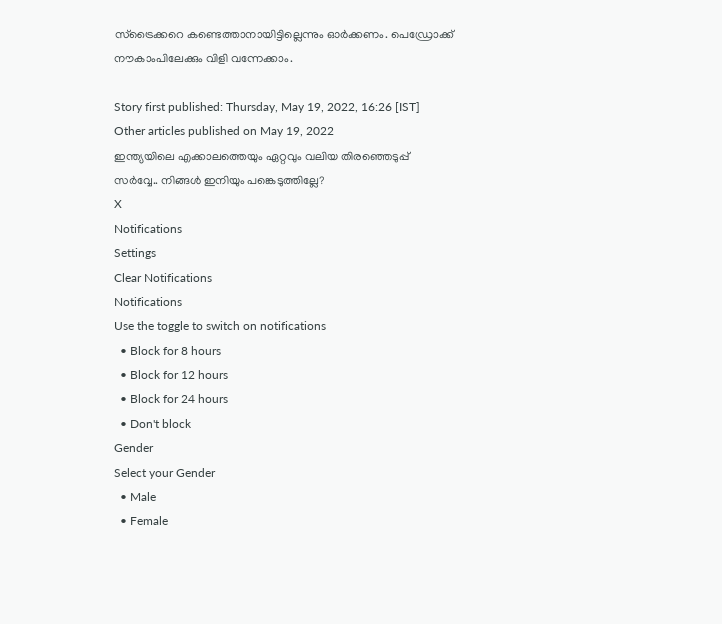സ്‌ട്രൈക്കറെ കണ്ടെത്താനായിട്ടില്ലെന്നും ഓര്‍ക്കണം. പെഡ്രോക്ക് നൗകാംപിലേക്കും വിളി വന്നേക്കാം.

Story first published: Thursday, May 19, 2022, 16:26 [IST]
Other articles published on May 19, 2022
ഇന്ത്യയിലെ എക്കാലത്തെയും ഏറ്റവും വലിയ തിരഞ്ഞെടുപ്പ് സർവ്വേ.. നിങ്ങൾ ഇനിയും പങ്കെടുത്തില്ലേ?
X
Notifications
Settings
Clear Notifications
Notifications
Use the toggle to switch on notifications
  • Block for 8 hours
  • Block for 12 hours
  • Block for 24 hours
  • Don't block
Gender
Select your Gender
  • Male
  • Female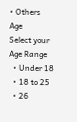• Others
Age
Select your Age Range
  • Under 18
  • 18 to 25
  • 26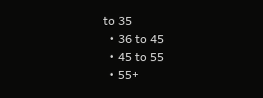to 35
  • 36 to 45
  • 45 to 55
  • 55+